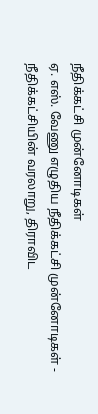நீதிக்கட்சி முன்னோடிகள்
ஏ. எஸ். வேணு எழுதிய நீதிக்கட்சி முன்னோடிகள் - நீதிக்கட்சியின் வரலாறு, திராவிட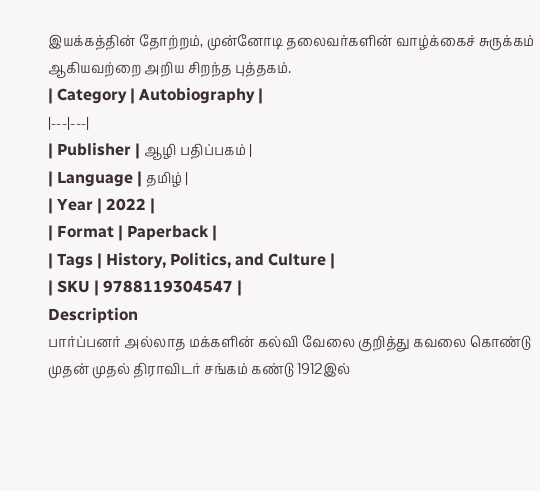இயக்கத்தின் தோற்றம், முன்னோடி தலைவர்களின் வாழ்க்கைச் சுருக்கம் ஆகியவற்றை அறிய சிறந்த புத்தகம்.
| Category | Autobiography |
|---|---|
| Publisher | ஆழி பதிப்பகம் |
| Language | தமிழ் |
| Year | 2022 |
| Format | Paperback |
| Tags | History, Politics, and Culture |
| SKU | 9788119304547 |
Description
பார்ப்பனர் அல்லாத மக்களின் கல்வி வேலை குறித்து கவலை கொண்டு முதன் முதல் திராவிடர் சங்கம் கண்டு 1912இல்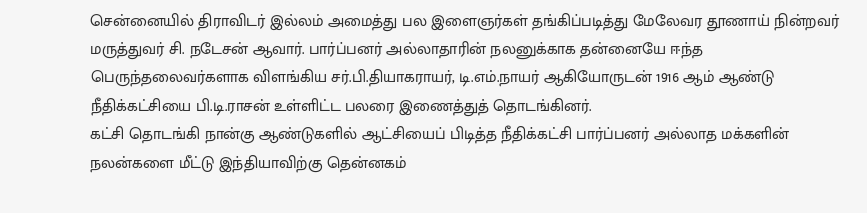சென்னையில் திராவிடர் இல்லம் அமைத்து பல இளைஞர்கள் தங்கிப்படித்து மேலேவர தூணாய் நின்றவர் மருத்துவர் சி. நடேசன் ஆவார். பார்ப்பனர் அல்லாதாரின் நலனுக்காக தன்னையே ஈந்த பெருந்தலைவர்களாக விளங்கிய சர்.பி.தியாகராயர், டி.எம்.நாயர் ஆகியோருடன் 1916 ஆம் ஆண்டு நீதிக்கட்சியை பி.டி.ராசன் உள்ளிட்ட பலரை இணைத்துத் தொடங்கினர்.
கட்சி தொடங்கி நான்கு ஆண்டுகளில் ஆட்சியைப் பிடித்த நீதிக்கட்சி பார்ப்பனர் அல்லாத மக்களின் நலன்களை மீட்டு இந்தியாவிற்கு தென்னகம்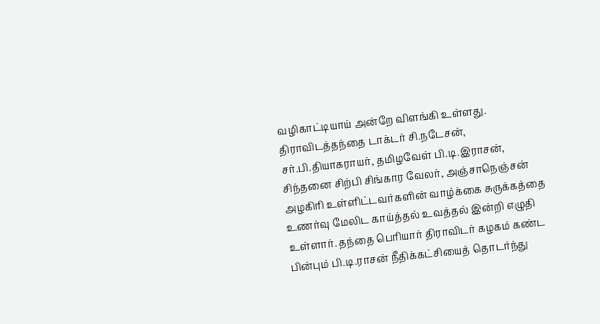வழிகாட்டியாய் அன்றே விளங்கி உள்ளது.
திராவிடத்தந்தை டாக்டர் சி.நடேசன், சர்.பி.தியாகராயர், தமிழவேள் பி.டி.இராசன், சிந்தனை சிற்பி சிங்கார வேலர், அஞ்சாநெஞ்சன் அழகிரி உள்ளிட்டவர்களின் வாழ்க்கை சுருக்கத்தை உணர்வு மேலிட காய்த்தல் உவத்தல் இன்றி எழுதி உள்ளார். தந்தை பெரியார் திராவிடர் கழகம் கண்ட பின்பும் பி.டி.ராசன் நீதிக்கட்சியைத் தொடர்ந்து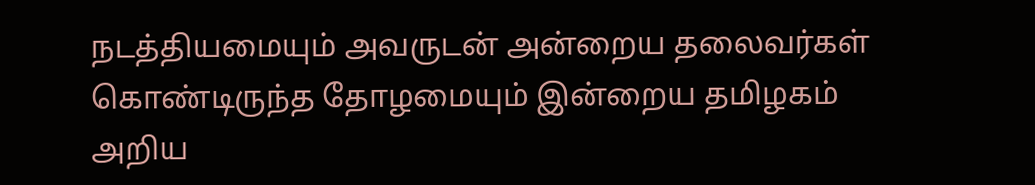நடத்தியமையும் அவருடன் அன்றைய தலைவர்கள் கொண்டிருந்த தோழமையும் இன்றைய தமிழகம் அறிய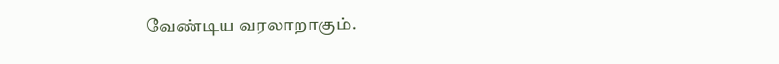வேண்டிய வரலாறாகும்.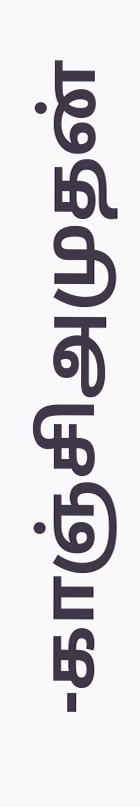-காஞ்சிஅமுதன்